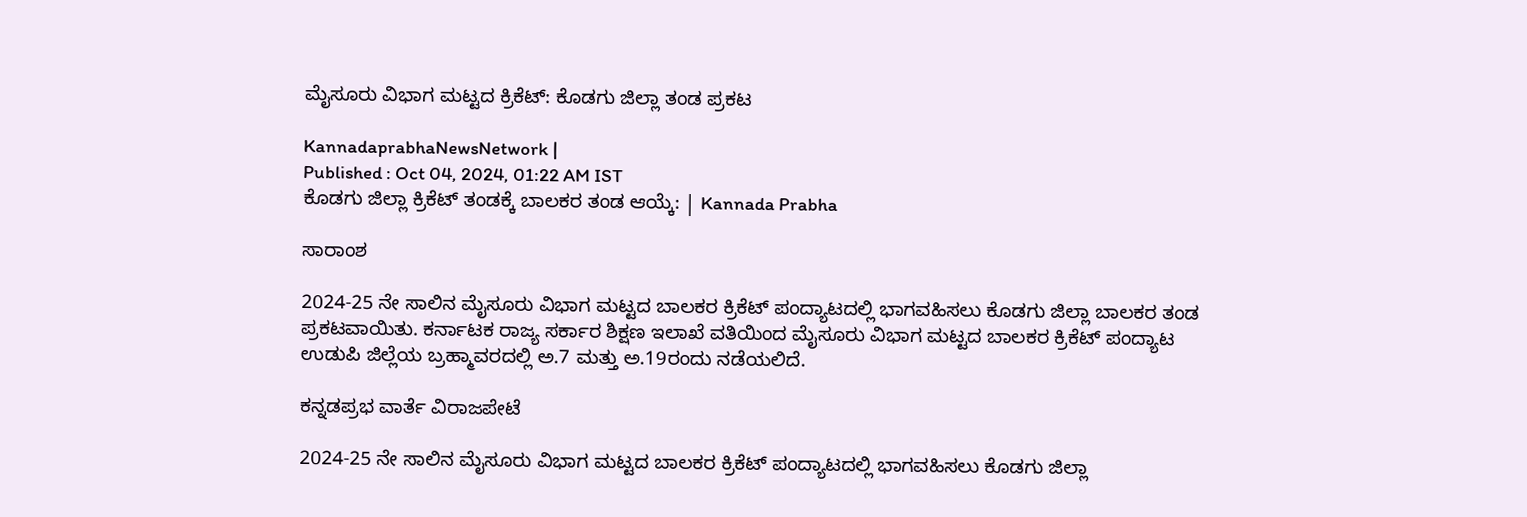ಮೈಸೂರು ವಿಭಾಗ ಮಟ್ಟದ ಕ್ರಿಕೆಟ್‌: ಕೊಡಗು ಜಿಲ್ಲಾ ತಂಡ ಪ್ರಕಟ

KannadaprabhaNewsNetwork |
Published : Oct 04, 2024, 01:22 AM IST
ಕೊಡಗು ಜಿಲ್ಲಾ ಕ್ರಿಕೆಟ್ ತಂಡಕ್ಕೆ ಬಾಲಕರ ತಂಡ ಆಯ್ಕೆ: | Kannada Prabha

ಸಾರಾಂಶ

2024-25 ನೇ ಸಾಲಿನ ಮೈಸೂರು ವಿಭಾಗ ಮಟ್ಟದ ಬಾಲಕರ ಕ್ರಿಕೆಟ್ ಪಂದ್ಯಾಟದಲ್ಲಿ ಭಾಗವಹಿಸಲು ಕೊಡಗು ಜಿಲ್ಲಾ ಬಾಲಕರ ತಂಡ ಪ್ರಕಟವಾಯಿತು. ಕರ್ನಾಟಕ ರಾಜ್ಯ ಸರ್ಕಾರ ಶಿಕ್ಷಣ ಇಲಾಖೆ ವತಿಯಿಂದ ಮೈಸೂರು ವಿಭಾಗ ಮಟ್ಟದ ಬಾಲಕರ ಕ್ರಿಕೆಟ್ ಪಂದ್ಯಾಟ ಉಡುಪಿ ಜಿಲ್ಲೆಯ ಬ್ರಹ್ಮಾವರದಲ್ಲಿ ಅ.7 ಮತ್ತು ಅ.19ರಂದು ನಡೆಯಲಿದೆ.

ಕನ್ನಡಪ್ರಭ ವಾರ್ತೆ ವಿರಾಜಪೇಟೆ

2024-25 ನೇ ಸಾಲಿನ ಮೈಸೂರು ವಿಭಾಗ ಮಟ್ಟದ ಬಾಲಕರ ಕ್ರಿಕೆಟ್ ಪಂದ್ಯಾಟದಲ್ಲಿ ಭಾಗವಹಿಸಲು ಕೊಡಗು ಜಿಲ್ಲಾ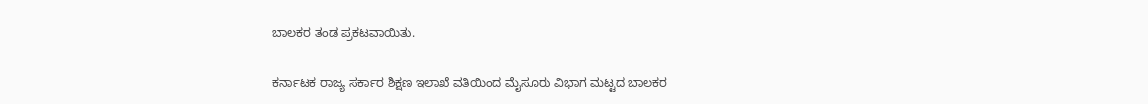ಬಾಲಕರ ತಂಡ ಪ್ರಕಟವಾಯಿತು.

ಕರ್ನಾಟಕ ರಾಜ್ಯ ಸರ್ಕಾರ ಶಿಕ್ಷಣ ಇಲಾಖೆ ವತಿಯಿಂದ ಮೈಸೂರು ವಿಭಾಗ ಮಟ್ಟದ ಬಾಲಕರ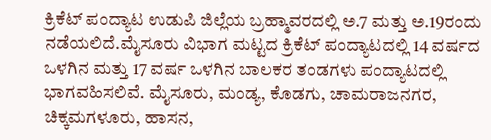ಕ್ರಿಕೆಟ್ ಪಂದ್ಯಾಟ ಉಡುಪಿ ಜಿಲ್ಲೆಯ ಬ್ರಹ್ಮಾವರದಲ್ಲಿ ಅ.7 ಮತ್ತು ಅ.19ರಂದು ನಡೆಯಲಿದೆ.ಮೈಸೂರು ವಿಭಾಗ ಮಟ್ಟದ ಕ್ರಿಕೆಟ್ ಪಂದ್ಯಾಟದಲ್ಲಿ 14 ವರ್ಷದ ಒಳಗಿನ ಮತ್ತು 17 ವರ್ಷ ಒಳಗಿನ ಬಾಲಕರ ತಂಡಗಳು ಪಂದ್ಯಾಟದಲ್ಲಿ ಭಾಗವಹಿಸಲಿವೆ. ಮೈಸೂರು, ಮಂಡ್ಯ, ಕೊಡಗು, ಚಾಮರಾಜನಗರ, ಚಿಕ್ಕಮಗಳೂರು, ಹಾಸನ,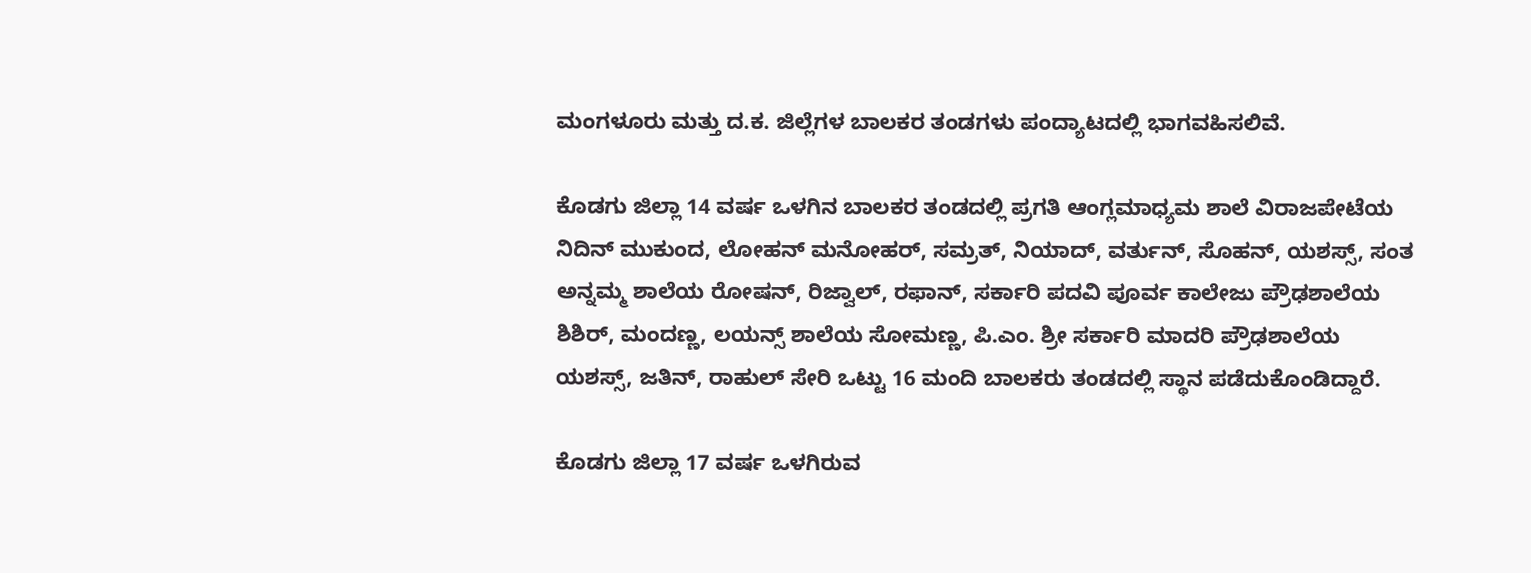ಮಂಗಳೂರು ಮತ್ತು ದ.ಕ. ಜಿಲ್ಲೆಗಳ ಬಾಲಕರ ತಂಡಗಳು ಪಂದ್ಯಾಟದಲ್ಲಿ ಭಾಗವಹಿಸಲಿವೆ.

ಕೊಡಗು ಜಿಲ್ಲಾ 14 ವರ್ಷ ಒಳಗಿನ ಬಾಲಕರ ತಂಡದಲ್ಲಿ ಪ್ರಗತಿ ಆಂಗ್ಲಮಾಧ್ಯಮ ಶಾಲೆ ವಿರಾಜಪೇಟೆಯ ನಿದಿನ್ ಮುಕುಂದ, ಲೋಹನ್ ಮನೋಹರ್, ಸಮ್ರತ್, ನಿಯಾದ್, ವರ್ತುನ್, ಸೊಹನ್, ಯಶಸ್ಸ್, ಸಂತ ಅನ್ನಮ್ಮ ಶಾಲೆಯ ರೋಷನ್, ರಿಜ್ವಾಲ್, ರಫಾನ್, ಸರ್ಕಾರಿ ಪದವಿ ಪೂರ್ವ ಕಾಲೇಜು ಪ್ರೌಢಶಾಲೆಯ ಶಿಶಿರ್, ಮಂದಣ್ಣ, ಲಯನ್ಸ್ ಶಾಲೆಯ ಸೋಮಣ್ಣ, ಪಿ.ಎಂ. ಶ್ರೀ ಸರ್ಕಾರಿ ಮಾದರಿ ಪ್ರೌಢಶಾಲೆಯ ಯಶಸ್ಸ್, ಜತಿನ್, ರಾಹುಲ್ ಸೇರಿ ಒಟ್ಟು 16 ಮಂದಿ ಬಾಲಕರು ತಂಡದಲ್ಲಿ ಸ್ಥಾನ ಪಡೆದುಕೊಂಡಿದ್ದಾರೆ.

ಕೊಡಗು ಜಿಲ್ಲಾ 17 ವರ್ಷ ಒಳಗಿರುವ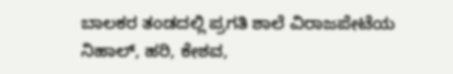ಬಾಲಕರ ತಂಡದಲ್ಲಿ ಪ್ರಗತಿ ಶಾಲೆ ವಿರಾಜಪೇಟೆಯ ನಿಹಾಲ್, ಹರಿ, ಕೇಶವ,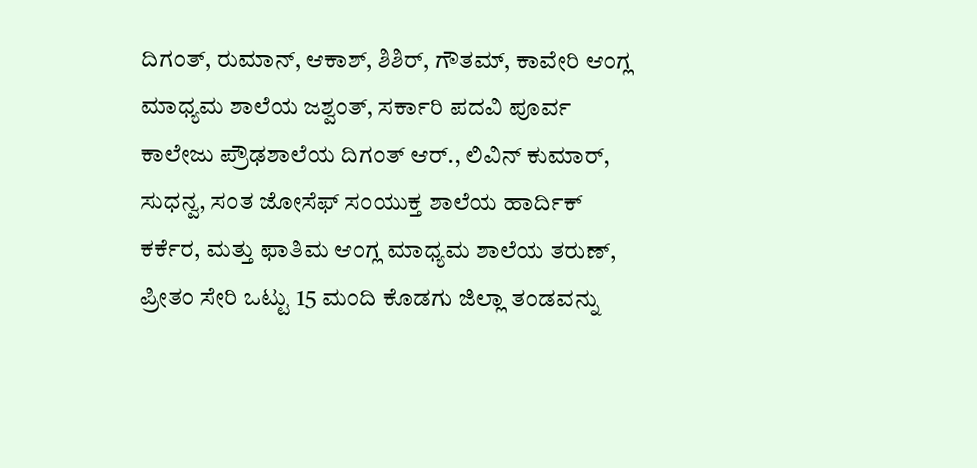ದಿಗಂತ್, ರುಮಾನ್, ಆಕಾಶ್, ಶಿಶಿರ್, ಗೌತಮ್, ಕಾವೇರಿ ಆಂಗ್ಲ ಮಾಧ್ಯಮ ಶಾಲೆಯ ಜಶ್ವಂತ್, ಸರ್ಕಾರಿ ಪದವಿ ಪೂರ್ವ ಕಾಲೇಜು ಪ್ರೌಢಶಾಲೆಯ ದಿಗಂತ್ ಆರ್., ಲಿವಿನ್ ಕುಮಾರ್, ಸುಧನ್ವ, ಸಂತ ಜೋಸೆಫ್ ಸಂಯುಕ್ತ ಶಾಲೆಯ ಹಾರ್ದಿಕ್ ಕರ್ಕೆರ, ಮತ್ತು ಫಾತಿಮ ಆಂಗ್ಲ ಮಾಧ್ಯಮ ಶಾಲೆಯ ತರುಣ್, ಪ್ರೀತಂ ಸೇರಿ ಒಟ್ಟು 15 ಮಂದಿ ಕೊಡಗು ಜಿಲ್ಲಾ ತಂಡವನ್ನು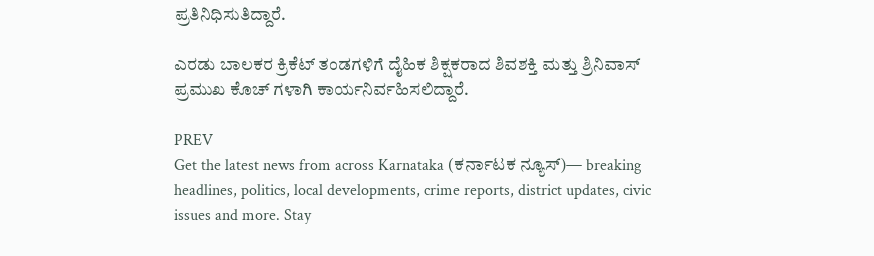ಪ್ರತಿನಿಧಿಸುತಿದ್ದಾರೆ.

ಎರಡು ಬಾಲಕರ ಕ್ರಿಕೆಟ್ ತಂಡಗಳಿಗೆ ದೈಹಿಕ ಶಿಕ್ಷಕರಾದ ಶಿವಶಕ್ತಿ ಮತ್ತು ಶ್ರಿನಿವಾಸ್ ಪ್ರಮುಖ ಕೊಚ್ ಗಳಾಗಿ ಕಾರ್ಯನಿರ್ವಹಿಸಲಿದ್ದಾರೆ.

PREV
Get the latest news from across Karnataka (ಕರ್ನಾಟಕ ನ್ಯೂಸ್)— breaking headlines, politics, local developments, crime reports, district updates, civic issues and more. Stay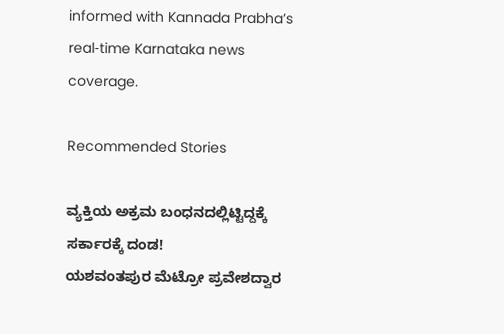informed with Kannada Prabha’s real‑time Karnataka news coverage.

Recommended Stories

ವ್ಯಕ್ತಿಯ ಅಕ್ರಮ ಬಂಧನದಲ್ಲಿಟ್ಟಿದ್ದಕ್ಕೆ ಸರ್ಕಾರಕ್ಕೆ ದಂಡ!
ಯಶವಂತಪುರ ಮೆಟ್ರೋ ಪ್ರವೇಶದ್ವಾರ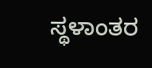ಸ್ಥಳಾಂತರ